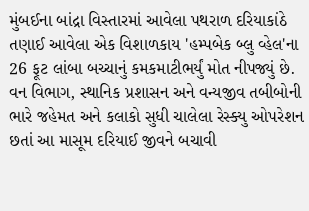મુંબઈના બાંદ્રા વિસ્તારમાં આવેલા પથરાળ દરિયાકાંઠે તણાઈ આવેલા એક વિશાળકાય 'હમ્પબેક બ્લુ વ્હેલ'ના 26 ફૂટ લાંબા બચ્ચાનું કમકમાટીભર્યું મોત નીપજ્યું છે. વન વિભાગ, સ્થાનિક પ્રશાસન અને વન્યજીવ તબીબોની ભારે જહેમત અને કલાકો સુધી ચાલેલા રેસ્ક્યુ ઓપરેશન છતાં આ માસૂમ દરિયાઈ જીવને બચાવી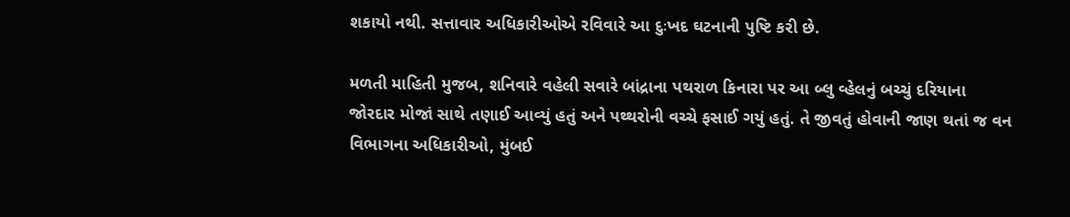શકાયો નથી. સત્તાવાર અધિકારીઓએ રવિવારે આ દુઃખદ ઘટનાની પુષ્ટિ કરી છે.

મળતી માહિતી મુજબ, શનિવારે વહેલી સવારે બાંદ્રાના પથરાળ કિનારા પર આ બ્લુ વ્હેલનું બચ્ચું દરિયાના જોરદાર મોજાં સાથે તણાઈ આવ્યું હતું અને પથ્થરોની વચ્ચે ફસાઈ ગયું હતું. તે જીવતું હોવાની જાણ થતાં જ વન વિભાગના અધિકારીઓ, મુંબઈ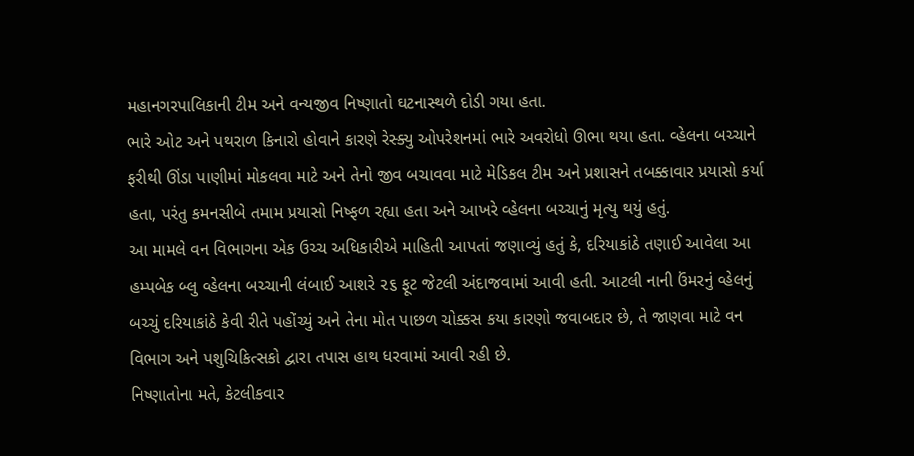મહાનગરપાલિકાની ટીમ અને વન્યજીવ નિષ્ણાતો ઘટનાસ્થળે દોડી ગયા હતા.
ભારે ઓટ અને પથરાળ કિનારો હોવાને કારણે રેસ્ક્યુ ઓપરેશનમાં ભારે અવરોધો ઊભા થયા હતા. વ્હેલના બચ્ચાને ફરીથી ઊંડા પાણીમાં મોકલવા માટે અને તેનો જીવ બચાવવા માટે મેડિકલ ટીમ અને પ્રશાસને તબક્કાવાર પ્રયાસો કર્યા હતા, પરંતુ કમનસીબે તમામ પ્રયાસો નિષ્ફળ રહ્યા હતા અને આખરે વ્હેલના બચ્ચાનું મૃત્યુ થયું હતું.
આ મામલે વન વિભાગના એક ઉચ્ચ અધિકારીએ માહિતી આપતાં જણાવ્યું હતું કે, દરિયાકાંઠે તણાઈ આવેલા આ હમ્પબેક બ્લુ વ્હેલના બચ્ચાની લંબાઈ આશરે ૨૬ ફૂટ જેટલી અંદાજવામાં આવી હતી. આટલી નાની ઉંમરનું વ્હેલનું બચ્ચું દરિયાકાંઠે કેવી રીતે પહોંચ્યું અને તેના મોત પાછળ ચોક્કસ કયા કારણો જવાબદાર છે, તે જાણવા માટે વન વિભાગ અને પશુચિકિત્સકો દ્વારા તપાસ હાથ ધરવામાં આવી રહી છે.
નિષ્ણાતોના મતે, કેટલીકવાર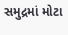સમુદ્રમાં મોટા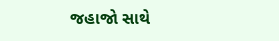જહાજો સાથે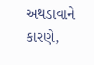અથડાવાને કારણે,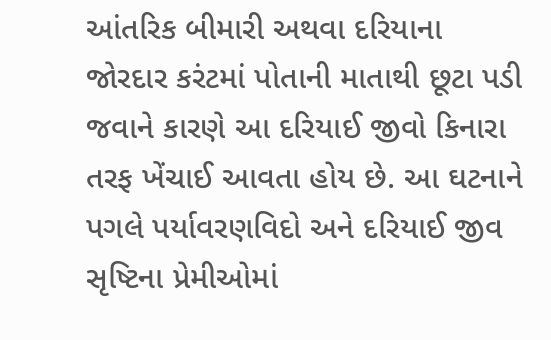આંતરિક બીમારી અથવા દરિયાના જોરદાર કરંટમાં પોતાની માતાથી છૂટા પડી જવાને કારણે આ દરિયાઈ જીવો કિનારા તરફ ખેંચાઈ આવતા હોય છે. આ ઘટનાને પગલે પર્યાવરણવિદો અને દરિયાઈ જીવ સૃષ્ટિના પ્રેમીઓમાં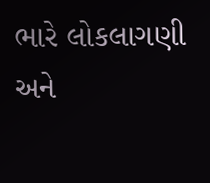ભારે લોકલાગણી અને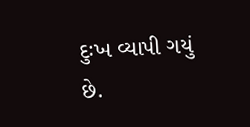દુઃખ વ્યાપી ગયું છે.